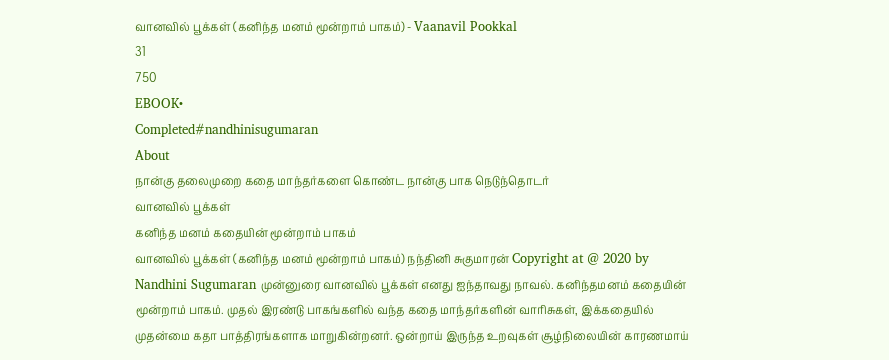வானவில் பூக்கள் (கனிந்த மனம் மூன்றாம் பாகம்) - Vaanavil Pookkal
31
750
EBOOK•
Completed#nandhinisugumaran
About
நான்கு தலைமுறை கதை மாந்தர்களை கொண்ட நான்கு பாக நெடுந்தொடர்
வானவில் பூக்கள்
கனிந்த மனம் கதையின் மூன்றாம் பாகம்
வானவில் பூக்கள் (கனிந்த மனம் மூன்றாம் பாகம்) நந்தினி சுகுமாரன் Copyright at @ 2020 by Nandhini Sugumaran முன்னுரை வானவில் பூக்கள் எனது ஐந்தாவது நாவல். கனிந்தமனம் கதையின் மூன்றாம் பாகம். முதல் இரண்டு பாகங்களில் வந்த கதை மாந்தர்களின் வாரிசுகள், இக்கதையில் முதன்மை கதா பாத்திரங்களாக மாறுகின்றனர். ஒன்றாய் இருந்த உறவுகள் சூழ்நிலையின் காரணமாய்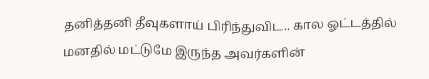தனித்தனி தீவுகளாய் பிரிந்துவிட.. கால ஓட்டத்தில் மனதில் மட்டுமே இருந்த அவர்களின்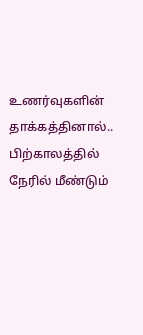உணர்வுகளின் தாக்கத்தினால்.. பிற்காலத்தில் நேரில் மீண்டும்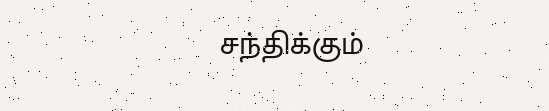சந்திக்கும்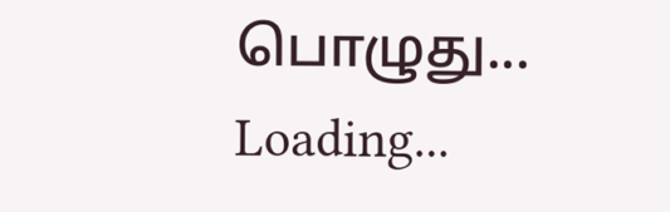பொழுது...
Loading...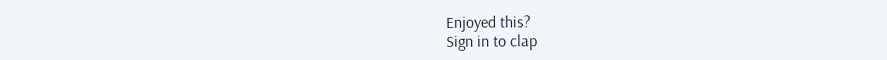Enjoyed this?
Sign in to clap